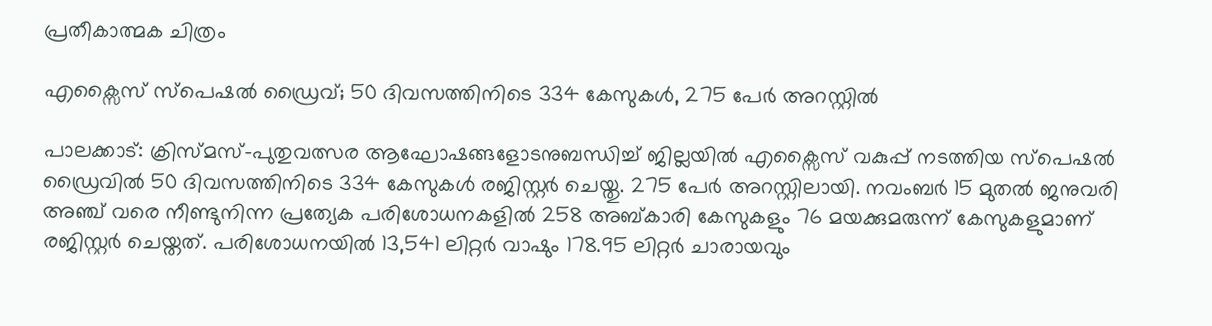പ്രതീകാത്മക ചിത്രം

എക്സൈസ് സ്പെഷല്‍ ഡ്രൈവ്; 50 ദിവസത്തിനിടെ 334 കേസുകള്‍, 275 പേര്‍ അറസ്റ്റില്‍

പാലക്കാട്: ക്രിസ്മസ്-പുതുവത്സര ആഘോഷങ്ങളോടനുബന്ധിച്ച് ജില്ലയില്‍ എക്സൈസ് വകുപ്പ് നടത്തിയ സ്പെഷല്‍ ഡ്രൈവില്‍ 50 ദിവസത്തിനിടെ 334 കേസുകള്‍ രജിസ്റ്റര്‍ ചെയ്തു. 275 പേര്‍ അറസ്റ്റിലായി. നവംബര്‍ 15 മുതല്‍ ജനുവരി അഞ്ച് വരെ നീണ്ടുനിന്ന പ്രത്യേക പരിശോധനകളില്‍ 258 അബ്കാരി കേസുകളും 76 മയക്കുമരുന്ന് കേസുകളുമാണ് രജിസ്റ്റര്‍ ചെയ്തത്. പരിശോധനയില്‍ 13,541 ലിറ്റര്‍ വാഷും 178.95 ലിറ്റര്‍ ചാരായവും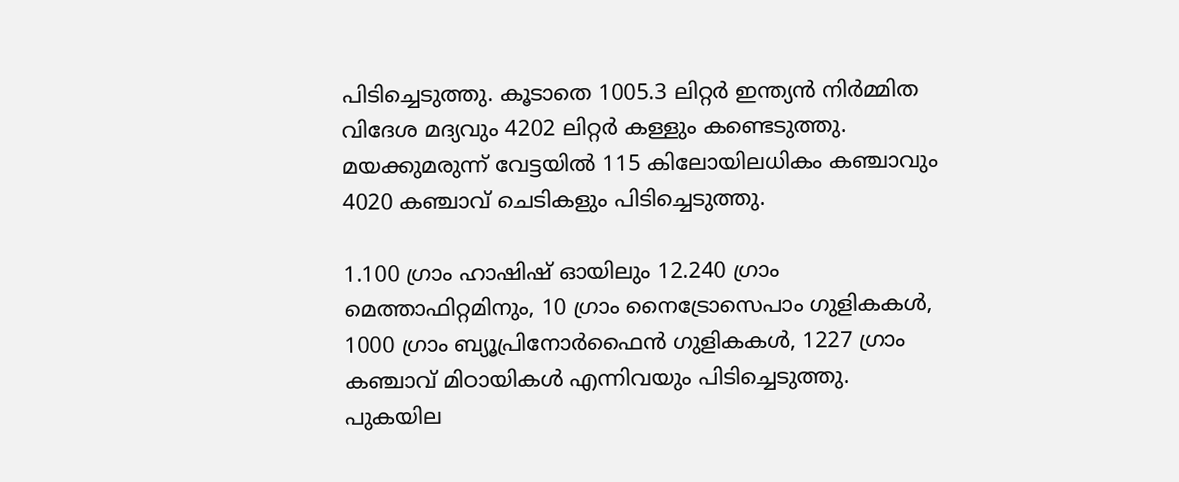പിടിച്ചെടുത്തു. കൂടാതെ 1005.3 ലിറ്റര്‍ ഇന്ത്യന്‍ നിര്‍മ്മിത വിദേശ മദ്യവും 4202 ലിറ്റര്‍ കള്ളും കണ്ടെടുത്തു. മയക്കുമരുന്ന് വേട്ടയില്‍ 115 കിലോയിലധികം കഞ്ചാവും 4020 കഞ്ചാവ് ചെടികളും പിടിച്ചെടുത്തു.

1.100 ഗ്രാം ഹാഷിഷ് ഓയിലും 12.240 ഗ്രാം മെത്താഫിറ്റമിനും, 10 ഗ്രാം നൈട്രോസെപാം ഗുളികകള്‍, 1000 ഗ്രാം ബ്യൂപ്രിനോര്‍ഫൈന്‍ ഗുളികകള്‍, 1227 ഗ്രാം കഞ്ചാവ് മിഠായികള്‍ എന്നിവയും പിടിച്ചെടുത്തു. പുകയില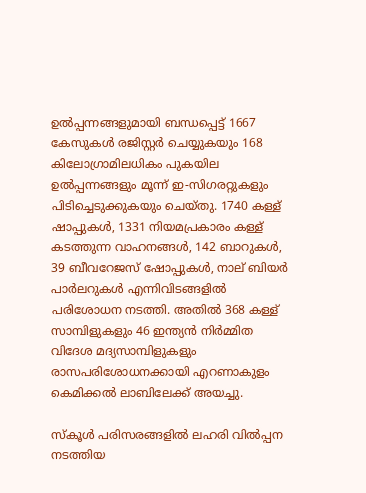ഉല്‍പ്പന്നങ്ങളുമായി ബന്ധപ്പെട്ട് 1667 കേസുകള്‍ രജിസ്റ്റര്‍ ചെയ്യുകയും 168 കിലോഗ്രാമിലധികം പുകയില ഉല്‍പ്പന്നങ്ങളും മൂന്ന് ഇ-സിഗരറ്റുകളും പിടിച്ചെടുക്കുകയും ചെയ്തു. 1740 കള്ള് ഷാപ്പുകള്‍, 1331 നിയമപ്രകാരം കള്ള് കടത്തുന്ന വാഹനങ്ങള്‍, 142 ബാറുകള്‍, 39 ബീവറേജസ് ഷോപ്പുകള്‍, നാല് ബിയര്‍ പാര്‍ലറുകള്‍ എന്നിവിടങ്ങളില്‍ പരിശോധന നടത്തി. അതില്‍ 368 കള്ള് സാമ്പിളുകളും 46 ഇന്ത്യന്‍ നിര്‍മ്മിത വിദേശ മദ്യസാമ്പിളുകളും രാസപരിശോധനക്കായി എറണാകുളം കെമിക്കല്‍ ലാബിലേക്ക് അയച്ചു.

സ്‌കൂള്‍ പരിസരങ്ങളില്‍ ലഹരി വില്‍പ്പന നടത്തിയ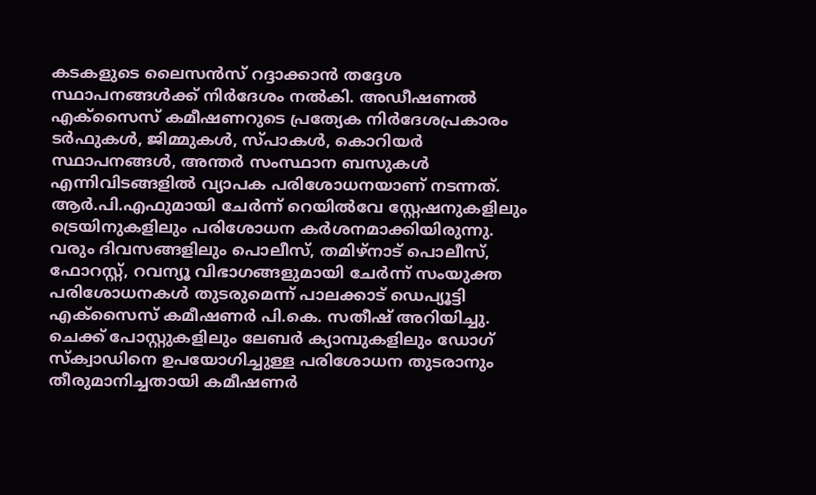കടകളുടെ ലൈസന്‍സ് റദ്ദാക്കാന്‍ തദ്ദേശ സ്ഥാപനങ്ങള്‍ക്ക് നിര്‍ദേശം നല്‍കി. അഡീഷണല്‍ എക്സൈസ് കമീഷണറുടെ പ്രത്യേക നിർദേശപ്രകാരം ടര്‍ഫുകള്‍, ജിമ്മുകള്‍, സ്പാകള്‍, കൊറിയര്‍ സ്ഥാപനങ്ങള്‍, അന്തര്‍ സംസ്ഥാന ബസുകള്‍ എന്നിവിടങ്ങളില്‍ വ്യാപക പരിശോധനയാണ് നടന്നത്. ആര്‍.പി.എഫുമായി ചേര്‍ന്ന് റെയില്‍വേ സ്റ്റേഷനുകളിലും ട്രെയിനുകളിലും പരിശോധന കര്‍ശനമാക്കിയിരുന്നു. വരും ദിവസങ്ങളിലും പൊലീസ്, തമിഴ്നാട് പൊലീസ്, ഫോറസ്റ്റ്, റവന്യൂ വിഭാഗങ്ങളുമായി ചേര്‍ന്ന് സംയുക്ത പരിശോധനകള്‍ തുടരുമെന്ന് പാലക്കാട് ഡെപ്യൂട്ടി എക്സൈസ് കമീഷണര്‍ പി.കെ. സതീഷ് അറിയിച്ചു. ചെക്ക് പോസ്റ്റുകളിലും ലേബര്‍ ക്യാമ്പുകളിലും ഡോഗ് സ്‌ക്വാഡിനെ ഉപയോഗിച്ചുള്ള പരിശോധന തുടരാനും തീരുമാനിച്ചതായി കമീഷണര്‍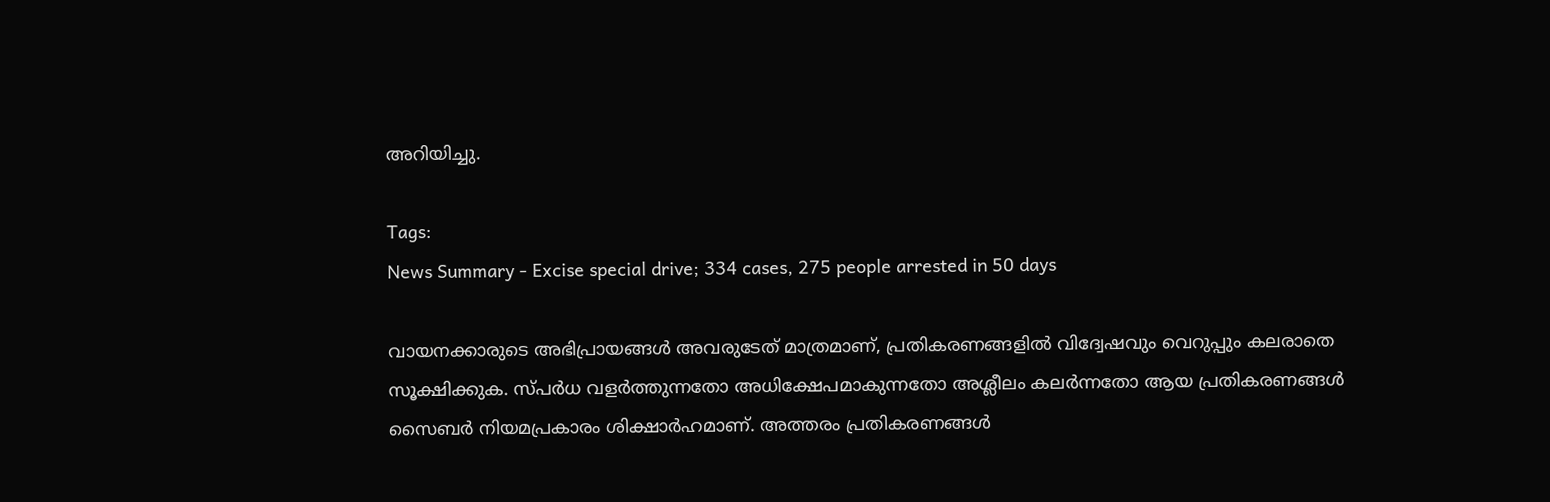അറിയിച്ചു.

Tags:
News Summary - Excise special drive; 334 cases, 275 people arrested in 50 days

വായനക്കാരുടെ അഭിപ്രായങ്ങള്‍ അവരുടേത് മാത്രമാണ്, പ്രതികരണങ്ങളിൽ വിദ്വേഷവും വെറുപ്പും കലരാതെ സൂക്ഷിക്കുക. സ്പർധ വളർത്തുന്നതോ അധിക്ഷേപമാകുന്നതോ അശ്ലീലം കലർന്നതോ ആയ പ്രതികരണങ്ങൾ സൈബർ നിയമപ്രകാരം ശിക്ഷാർഹമാണ്. അത്തരം പ്രതികരണങ്ങൾ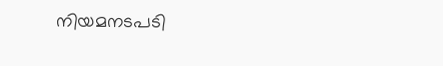നിയമനടപടി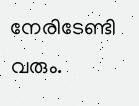നേരിടേണ്ടി വരും.